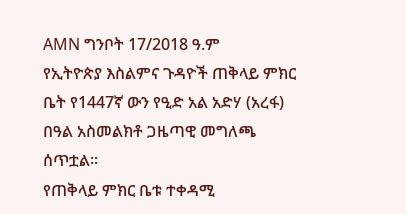AMN ግንቦት 17/2018 ዓ.ም
የኢትዮጵያ እስልምና ጉዳዮች ጠቅላይ ምክር ቤት የ1447ኛ ውን የዒድ አል አድሃ (አረፋ) በዓል አስመልክቶ ጋዜጣዊ መግለጫ ሰጥቷል።
የጠቅላይ ምክር ቤቱ ተቀዳሚ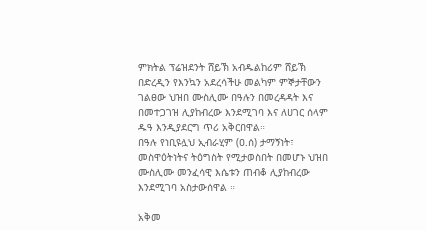ምክትል ፕሬዝደንት ሸይኽ አብዱልከሪም ሸይኽ በድረዲን የእንኳን አደረሳችሁ መልካም ምኞታቸውን ገልፀው ህዝበ ሙስሊሙ በዓሉን በመረዳዳት እና በመተጋገዝ ሊያከብረው እንደሚገባ እና ለሀገር ሰላም ዱዓ እንዲያደርግ ጥሪ አቅርበዋል።
በዓሉ የነቢዩሏህ ኢብራሂም (ዐ.ሰ) ታማኝነት፣ መስዋዕትነትና ትዕግስት የሚታወስበት በመሆኑ ህዝበ ሙስሊሙ መንፈሳዊ እሴቱን ጠብቆ ሊያከብረው እንደሚገባ አስታውሰዋል ።

አቅመ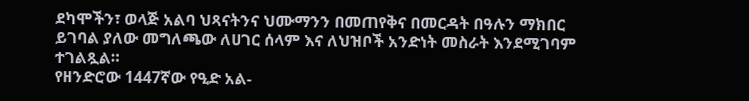ደካሞችን፣ ወላጅ አልባ ህጻናትንና ህሙማንን በመጠየቅና በመርዳት በዓሉን ማክበር ይገባል ያለው መግለጫው ለሀገር ሰላም እና ለህዝቦች አንድነት መስራት እንደሚገባም ተገልጿል።
የዘንድሮው 1447ኛው የዒድ አል-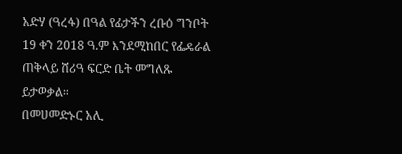አድሃ (ዓረፋ) በዓል የፊታችን ረቡዕ ግንቦት 19 ቀን 2018 ዓ.ም እንደሚከበር የፌዴራል ጠቅላይ ሸሪዓ ፍርድ ቤት መግለጹ ይታወቃል።
በመሀመድኑር አሊ